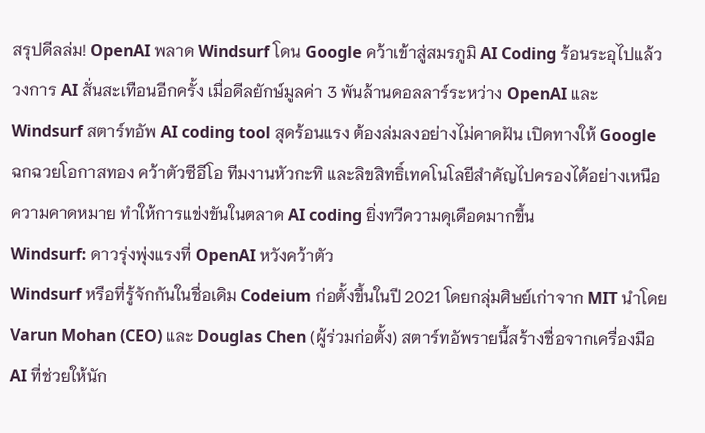สรุปดีลล่ม! OpenAI พลาด Windsurf โดน Google คว้าเข้าสู่สมรภูมิ AI Coding ร้อนระอุไปแล้ว
วงการ AI สั่นสะเทือนอีกครั้ง เมื่อดีลยักษ์มูลค่า 3 พันล้านดอลลาร์ระหว่าง OpenAI และ Windsurf สตาร์ทอัพ AI coding tool สุดร้อนแรง ต้องล่มลงอย่างไม่คาดฝัน เปิดทางให้ Google ฉกฉวยโอกาสทอง คว้าตัวซีอีโอ ทีมงานหัวกะทิ และลิขสิทธิ์เทคโนโลยีสำคัญไปครองได้อย่างเหนือความคาดหมาย ทำให้การแข่งขันในตลาด AI coding ยิ่งทวีความดุเดือดมากขึ้น
Windsurf: ดาวรุ่งพุ่งแรงที่ OpenAI หวังคว้าตัว
Windsurf หรือที่รู้จักกันในชื่อเดิม Codeium ก่อตั้งขึ้นในปี 2021 โดยกลุ่มศิษย์เก่าจาก MIT นำโดย Varun Mohan (CEO) และ Douglas Chen (ผู้ร่วมก่อตั้ง) สตาร์ทอัพรายนี้สร้างชื่อจากเครื่องมือ AI ที่ช่วยให้นัก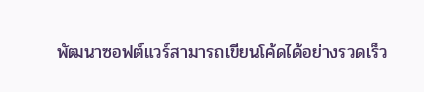พัฒนาซอฟต์แวร์สามารถเขียนโค้ดได้อย่างรวดเร็ว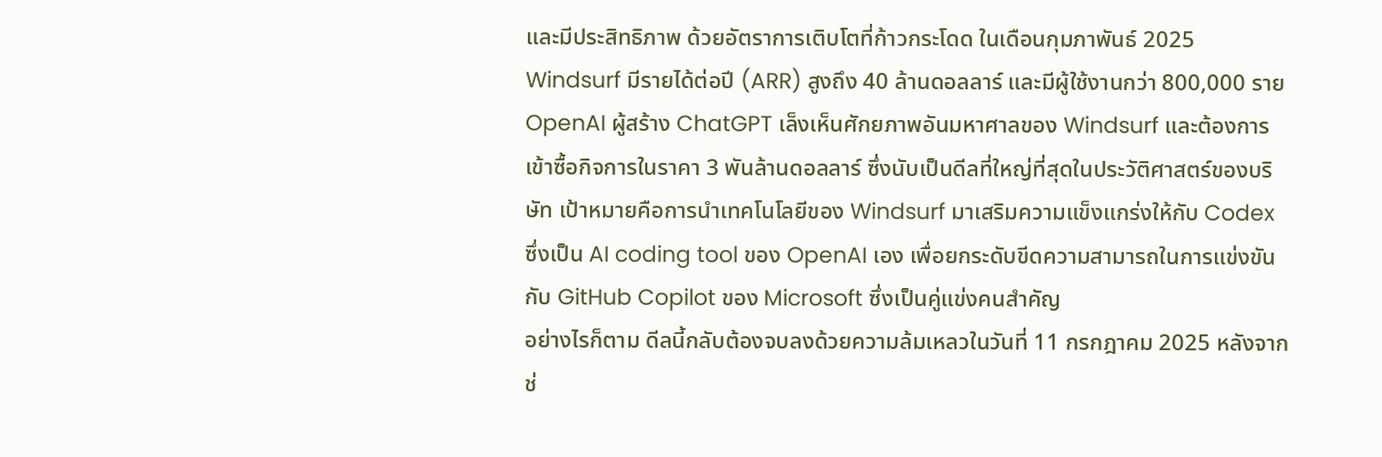และมีประสิทธิภาพ ด้วยอัตราการเติบโตที่ก้าวกระโดด ในเดือนกุมภาพันธ์ 2025 Windsurf มีรายได้ต่อปี (ARR) สูงถึง 40 ล้านดอลลาร์ และมีผู้ใช้งานกว่า 800,000 ราย OpenAI ผู้สร้าง ChatGPT เล็งเห็นศักยภาพอันมหาศาลของ Windsurf และต้องการเข้าซื้อกิจการในราคา 3 พันล้านดอลลาร์ ซึ่งนับเป็นดีลที่ใหญ่ที่สุดในประวัติศาสตร์ของบริษัท เป้าหมายคือการนำเทคโนโลยีของ Windsurf มาเสริมความแข็งแกร่งให้กับ Codex ซึ่งเป็น AI coding tool ของ OpenAI เอง เพื่อยกระดับขีดความสามารถในการแข่งขันกับ GitHub Copilot ของ Microsoft ซึ่งเป็นคู่แข่งคนสำคัญ
อย่างไรก็ตาม ดีลนี้กลับต้องจบลงด้วยความล้มเหลวในวันที่ 11 กรกฎาคม 2025 หลังจากช่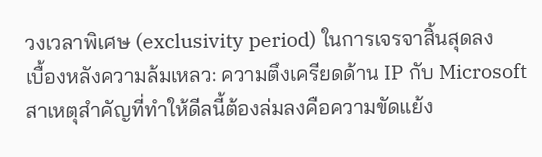วงเวลาพิเศษ (exclusivity period) ในการเจรจาสิ้นสุดลง
เบื้องหลังความล้มเหลว: ความตึงเครียดด้าน IP กับ Microsoft
สาเหตุสำคัญที่ทำให้ดีลนี้ต้องล่มลงคือความขัดแย้ง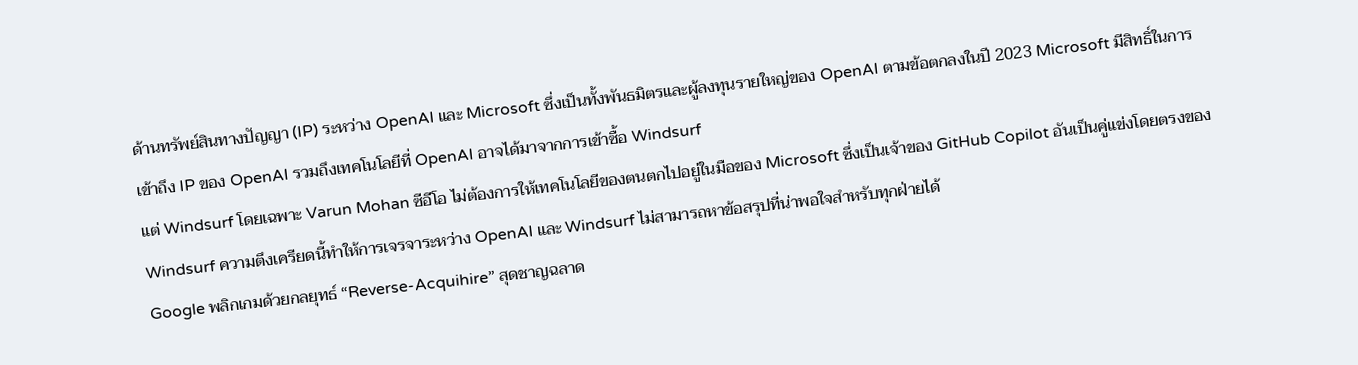ด้านทรัพย์สินทางปัญญา (IP) ระหว่าง OpenAI และ Microsoft ซึ่งเป็นทั้งพันธมิตรและผู้ลงทุนรายใหญ่ของ OpenAI ตามข้อตกลงในปี 2023 Microsoft มีสิทธิ์ในการเข้าถึง IP ของ OpenAI รวมถึงเทคโนโลยีที่ OpenAI อาจได้มาจากการเข้าซื้อ Windsurf
แต่ Windsurf โดยเฉพาะ Varun Mohan ซีอีโอ ไม่ต้องการให้เทคโนโลยีของตนตกไปอยู่ในมือของ Microsoft ซึ่งเป็นเจ้าของ GitHub Copilot อันเป็นคู่แข่งโดยตรงของ Windsurf ความตึงเครียดนี้ทำให้การเจรจาระหว่าง OpenAI และ Windsurf ไม่สามารถหาข้อสรุปที่น่าพอใจสำหรับทุกฝ่ายได้
Google พลิกเกมด้วยกลยุทธ์ “Reverse-Acquihire” สุดชาญฉลาด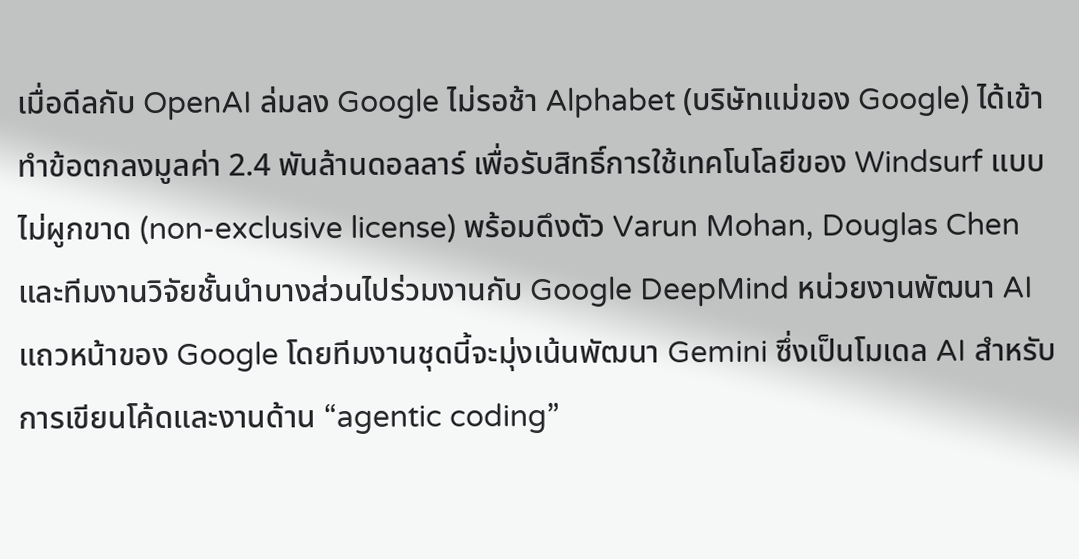เมื่อดีลกับ OpenAI ล่มลง Google ไม่รอช้า Alphabet (บริษัทแม่ของ Google) ได้เข้าทำข้อตกลงมูลค่า 2.4 พันล้านดอลลาร์ เพื่อรับสิทธิ์การใช้เทคโนโลยีของ Windsurf แบบไม่ผูกขาด (non-exclusive license) พร้อมดึงตัว Varun Mohan, Douglas Chen และทีมงานวิจัยชั้นนำบางส่วนไปร่วมงานกับ Google DeepMind หน่วยงานพัฒนา AI แถวหน้าของ Google โดยทีมงานชุดนี้จะมุ่งเน้นพัฒนา Gemini ซึ่งเป็นโมเดล AI สำหรับการเขียนโค้ดและงานด้าน “agentic coding”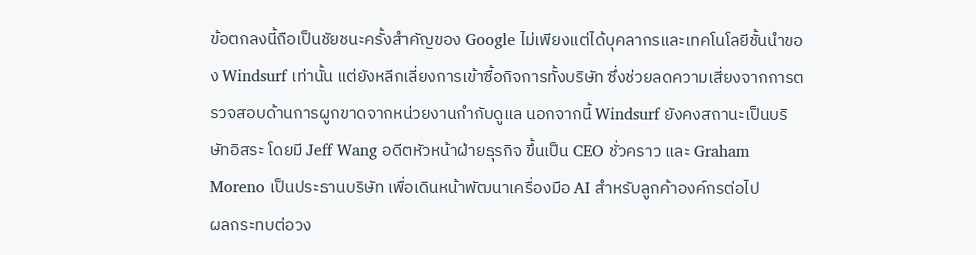ข้อตกลงนี้ถือเป็นชัยชนะครั้งสำคัญของ Google ไม่เพียงแต่ได้บุคลากรและเทคโนโลยีชั้นนำของ Windsurf เท่านั้น แต่ยังหลีกเลี่ยงการเข้าซื้อกิจการทั้งบริษัท ซึ่งช่วยลดความเสี่ยงจากการตรวจสอบด้านการผูกขาดจากหน่วยงานกำกับดูแล นอกจากนี้ Windsurf ยังคงสถานะเป็นบริษัทอิสระ โดยมี Jeff Wang อดีตหัวหน้าฝ่ายธุรกิจ ขึ้นเป็น CEO ชั่วคราว และ Graham Moreno เป็นประธานบริษัท เพื่อเดินหน้าพัฒนาเครื่องมือ AI สำหรับลูกค้าองค์กรต่อไป
ผลกระทบต่อวง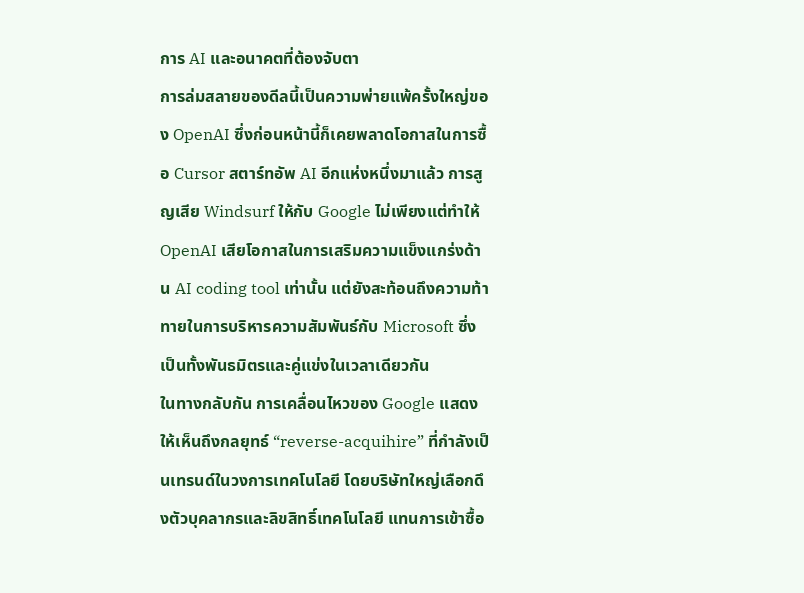การ AI และอนาคตที่ต้องจับตา
การล่มสลายของดีลนี้เป็นความพ่ายแพ้ครั้งใหญ่ของ OpenAI ซึ่งก่อนหน้านี้ก็เคยพลาดโอกาสในการซื้อ Cursor สตาร์ทอัพ AI อีกแห่งหนึ่งมาแล้ว การสูญเสีย Windsurf ให้กับ Google ไม่เพียงแต่ทำให้ OpenAI เสียโอกาสในการเสริมความแข็งแกร่งด้าน AI coding tool เท่านั้น แต่ยังสะท้อนถึงความท้าทายในการบริหารความสัมพันธ์กับ Microsoft ซึ่งเป็นทั้งพันธมิตรและคู่แข่งในเวลาเดียวกัน
ในทางกลับกัน การเคลื่อนไหวของ Google แสดงให้เห็นถึงกลยุทธ์ “reverse-acquihire” ที่กำลังเป็นเทรนด์ในวงการเทคโนโลยี โดยบริษัทใหญ่เลือกดึงตัวบุคลากรและลิขสิทธิ์เทคโนโลยี แทนการเข้าซื้อ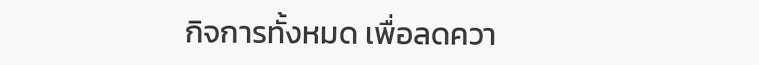กิจการทั้งหมด เพื่อลดควา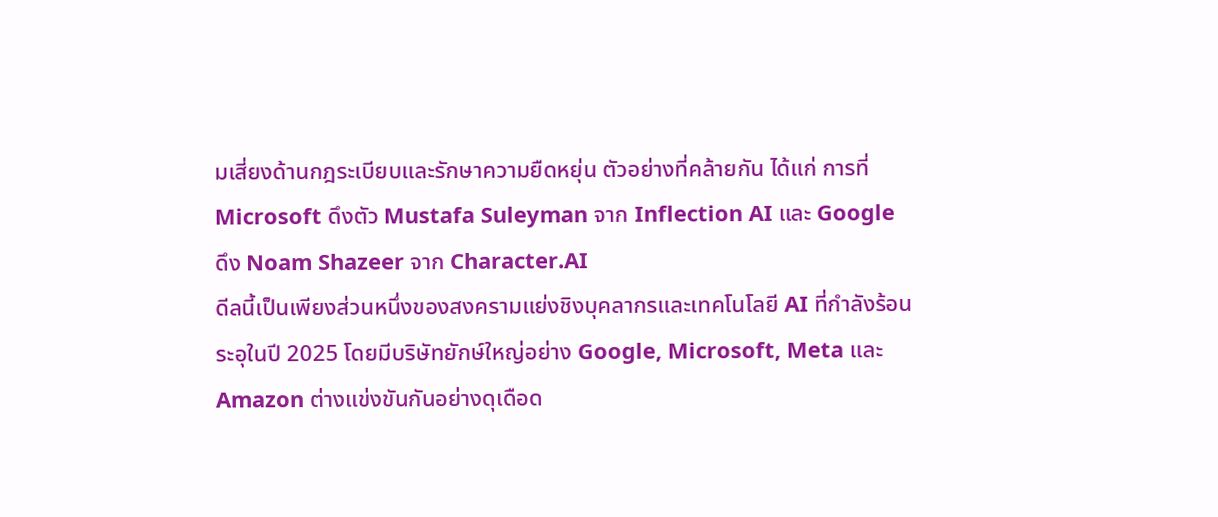มเสี่ยงด้านกฎระเบียบและรักษาความยืดหยุ่น ตัวอย่างที่คล้ายกัน ได้แก่ การที่ Microsoft ดึงตัว Mustafa Suleyman จาก Inflection AI และ Google ดึง Noam Shazeer จาก Character.AI
ดีลนี้เป็นเพียงส่วนหนึ่งของสงครามแย่งชิงบุคลากรและเทคโนโลยี AI ที่กำลังร้อนระอุในปี 2025 โดยมีบริษัทยักษ์ใหญ่อย่าง Google, Microsoft, Meta และ Amazon ต่างแข่งขันกันอย่างดุเดือด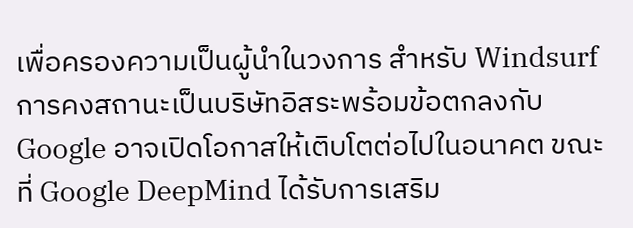เพื่อครองความเป็นผู้นำในวงการ สำหรับ Windsurf การคงสถานะเป็นบริษัทอิสระพร้อมข้อตกลงกับ Google อาจเปิดโอกาสให้เติบโตต่อไปในอนาคต ขณะที่ Google DeepMind ได้รับการเสริม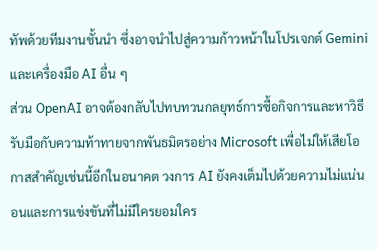ทัพด้วยทีมงานชั้นนำ ซึ่งอาจนำไปสู่ความก้าวหน้าในโปรเจกต์ Gemini และเครื่องมือ AI อื่น ๆ
ส่วน OpenAI อาจต้องกลับไปทบทวนกลยุทธ์การซื้อกิจการและหาวิธีรับมือกับความท้าทายจากพันธมิตรอย่าง Microsoft เพื่อไม่ให้เสียโอกาสสำคัญเช่นนี้อีกในอนาคต วงการ AI ยังคงเต็มไปด้วยความไม่แน่นอนและการแข่งขันที่ไม่มีใครยอมใคร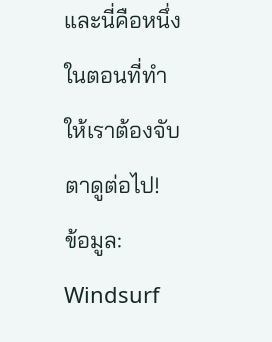และนี่คือหนึ่งในตอนที่ทำให้เราต้องจับตาดูต่อไป!
ข้อมูล: Windsurf